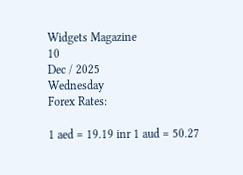Widgets Magazine
10
Dec / 2025
Wednesday
Forex Rates:

1 aed = 19.19 inr 1 aud = 50.27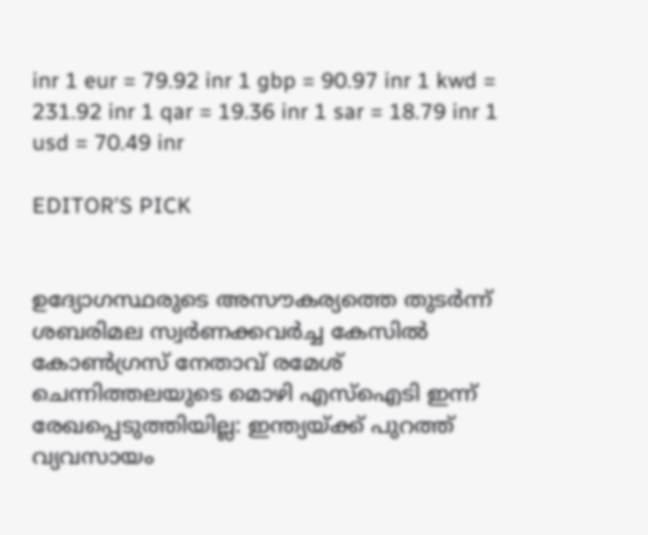inr 1 eur = 79.92 inr 1 gbp = 90.97 inr 1 kwd = 231.92 inr 1 qar = 19.36 inr 1 sar = 18.79 inr 1 usd = 70.49 inr

EDITOR'S PICK


ഉദ്യോഗസ്ഥരുടെ അസൗകര്യത്തെ തുടർന്ന് ശബരിമല സ്വര്‍ണക്കവര്‍ച്ച കേസില്‍ കോണ്‍ഗ്രസ് നേതാവ് രമേശ് ചെന്നിത്തലയുടെ മൊഴി എസ്‌ഐടി ഇന്ന് രേഖപ്പെടുത്തിയില്ല: ഇന്ത്യയ്ക്ക് പുറത്ത് വ്യവസായം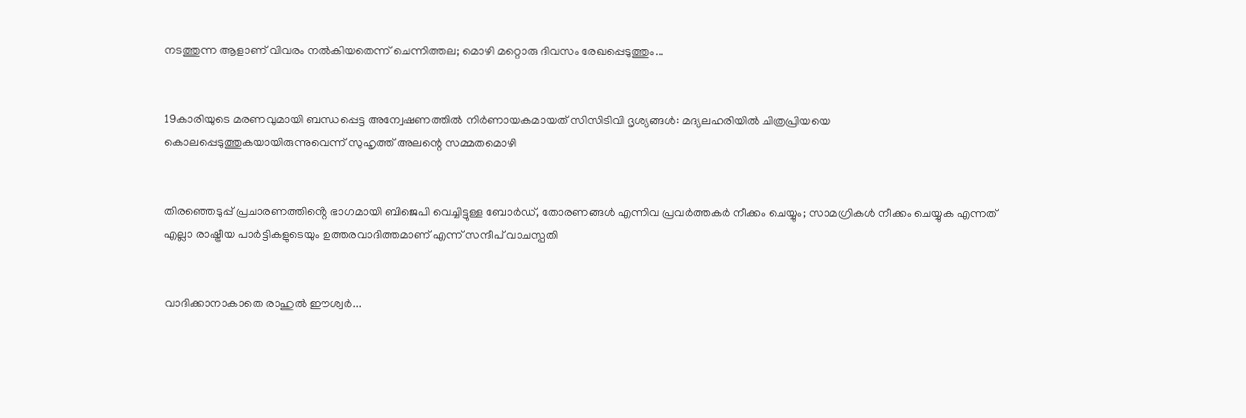നടത്തുന്ന ആളാണ് വിവരം നല്‍കിയതെന്ന് ചെന്നിത്തല; മൊഴി മറ്റൊരു ദിവസം രേഖപ്പെടുത്തും...


19കാരിയുടെ മരണവുമായി ബന്ധപ്പെട്ട അന്വേഷണത്തില്‍ നിര്‍ണായകമായത് സിസിടിവി ദൃശ്യങ്ങള്‍: മദ്യലഹരിയില്‍ ചിത്രപ്രിയയെ കൊലപ്പെടുത്തുകയായിരുന്നുവെന്ന് സുഹൃത്ത് അലന്റെ സമ്മതമൊഴി


തിരഞ്ഞെടുപ്പ് പ്രചാരണത്തിൻ്റെ ഭാഗമായി ബിജെപി വെച്ചിട്ടുള്ള ബോർഡ്, തോരണങ്ങൾ എന്നിവ പ്രവർത്തകർ നീക്കം ചെയ്യും; സാമഗ്രികൾ നീക്കം ചെയ്യുക എന്നത് എല്ലാ രാഷ്ട്രീയ പാർട്ടികളുടെയും ഉത്തരവാദിത്തമാണ് എന്ന് സന്ദീപ് വാചസ്പതി


വാദിക്കാനാകാതെ രാഹുല്‍ ഈശ്വര്‍...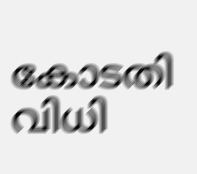കോടതി വിധി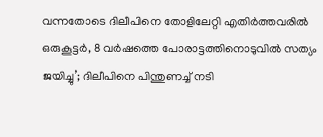വന്നതോടെ ദിലീപിനെ തോളിലേറ്റി എതിര്‍ത്തവരില്‍ ഒരുകൂട്ടര്‍, 8 വർഷത്തെ പോരാട്ടത്തിനൊടുവിൽ സത്യം ജയിച്ചു’; ദിലീപിനെ പിന്തുണച്ച് നടി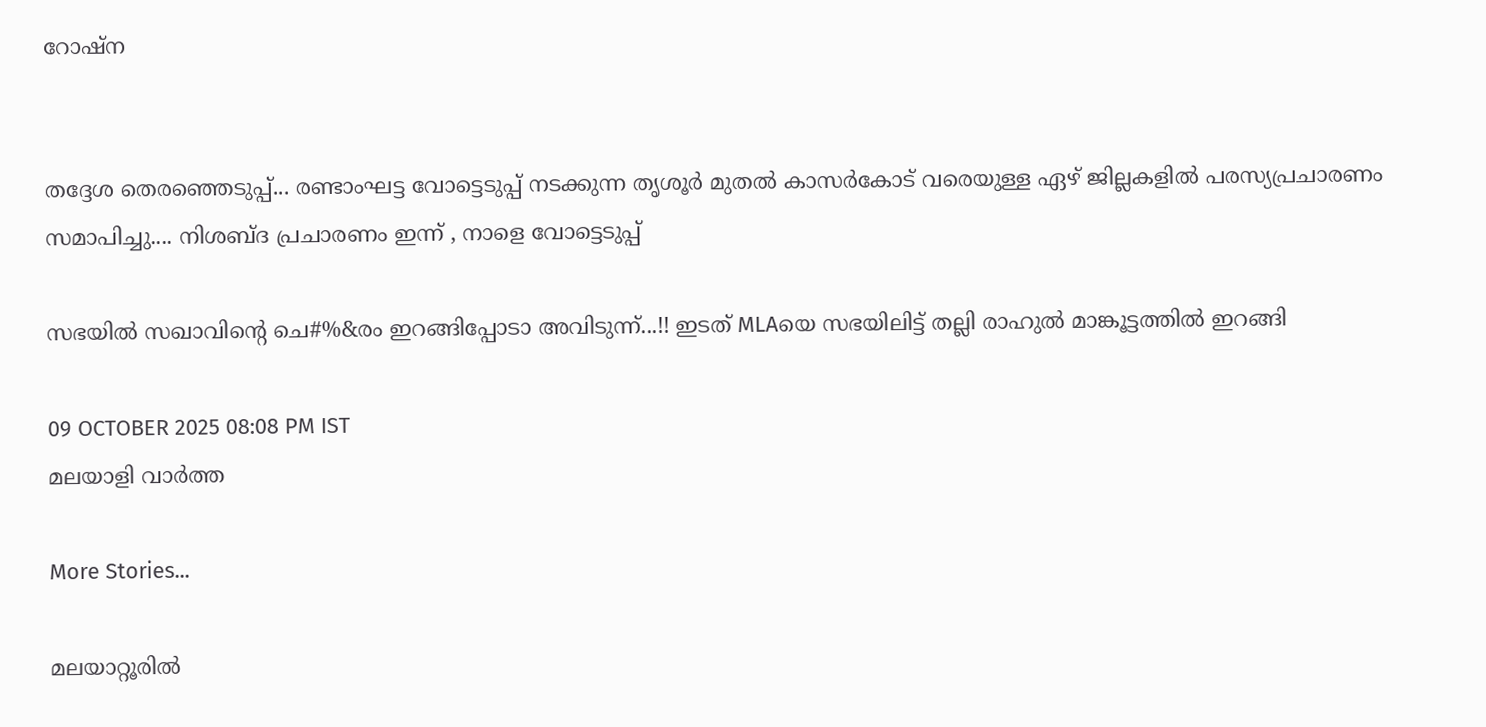റോഷ്ന


തദ്ദേശ തെരഞ്ഞെടുപ്പ്... രണ്ടാംഘട്ട വോട്ടെടുപ്പ് നടക്കുന്ന തൃശൂർ മുതൽ കാസർകോട് വരെയുള്ള ഏഴ് ജില്ലകളിൽ പരസ്യപ്രചാരണം സമാപിച്ചു.... നിശബ്ദ പ്രചാരണം ഇന്ന് , നാളെ വോട്ടെടുപ്പ്

സഭയില്‍ സഖാവിന്റെ ചെ#%&രം ഇറങ്ങിപ്പോടാ അവിടുന്ന്...!! ഇടത് MLAയെ സഭയിലിട്ട് തല്ലി രാഹുല്‍ മാങ്കൂട്ടത്തില്‍ ഇറങ്ങി

09 OCTOBER 2025 08:08 PM IST
മലയാളി വാര്‍ത്ത

More Stories...

മലയാറ്റൂരില്‍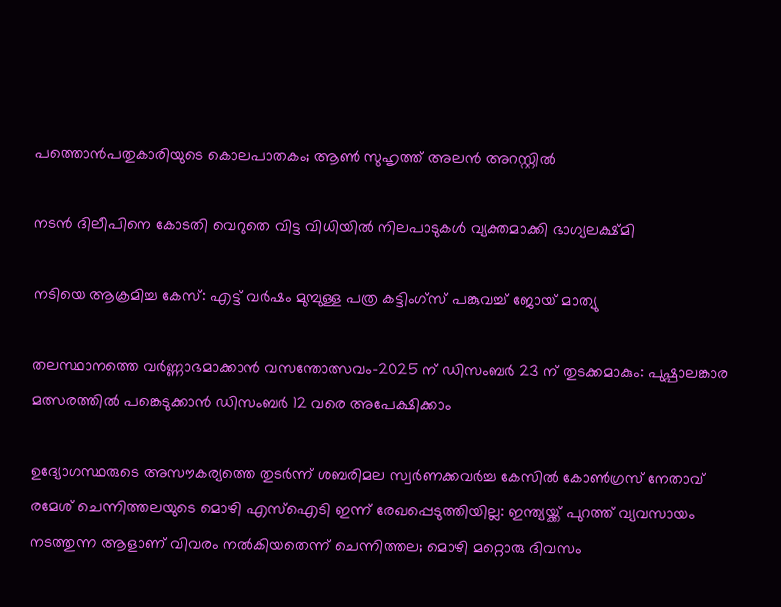പത്തൊന്‍പതുകാരിയുടെ കൊലപാതകം; ആണ്‍ സുഹൃത്ത് അലന്‍ അറസ്റ്റില്‍

നടന്‍ ദിലീപിനെ കോടതി വെറുതെ വിട്ട വിധിയില്‍ നിലപാടുകള്‍ വ്യക്തമാക്കി ഭാഗ്യലക്ഷ്മി

നടിയെ ആക്രമിച്ച കേസ്: എട്ട് വര്‍ഷം മുമ്പുള്ള പത്ര കട്ടിംഗ്‌സ് പങ്കുവച്ച് ജോയ് മാത്യു

തലസ്ഥാനത്തെ വര്‍ണ്ണാഭമാക്കാന്‍ വസന്തോത്സവം-2025 ന് ഡിസംബര്‍ 23 ന് തുടക്കമാകും: പുഷ്പാലങ്കാര മത്സരത്തില്‍ പങ്കെടുക്കാന്‍ ഡിസംബര്‍ 12 വരെ അപേക്ഷിക്കാം

ഉദ്യോഗസ്ഥരുടെ അസൗകര്യത്തെ തുടർന്ന് ശബരിമല സ്വര്‍ണക്കവര്‍ച്ച കേസില്‍ കോണ്‍ഗ്രസ് നേതാവ് രമേശ് ചെന്നിത്തലയുടെ മൊഴി എസ്‌ഐടി ഇന്ന് രേഖപ്പെടുത്തിയില്ല: ഇന്ത്യയ്ക്ക് പുറത്ത് വ്യവസായം നടത്തുന്ന ആളാണ് വിവരം നല്‍കിയതെന്ന് ചെന്നിത്തല; മൊഴി മറ്റൊരു ദിവസം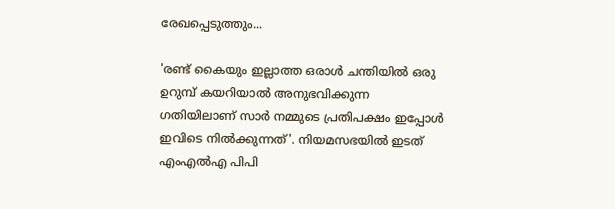രേഖപ്പെടുത്തും...

'രണ്ട് കൈയും ഇല്ലാത്ത ഒരാള്‍ ചന്തിയില്‍ ഒരു ഉറുമ്പ് കയറിയാല്‍ അനുഭവിക്കുന്ന ഗതിയിലാണ് സാര്‍ നമ്മുടെ പ്രതിപക്ഷം ഇപ്പോള്‍ ഇവിടെ നില്‍ക്കുന്നത്'. നിയമസഭയില്‍ ഇടത് എംഎല്‍എ പിപി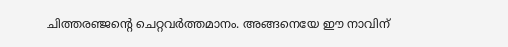ചിത്തരഞ്ജന്റെ ചെറ്റവര്‍ത്തമാനം. അങ്ങനെയേ ഈ നാവിന്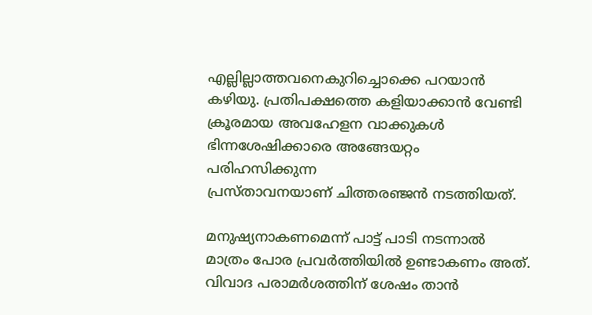എല്ലില്ലാത്തവനെകുറിച്ചൊക്കെ പറയാന്‍ കഴിയു. പ്രതിപക്ഷത്തെ കളിയാക്കാന്‍ വേണ്ടി ക്രൂരമായ അവഹേളന വാക്കുകള്‍ ഭിന്നശേഷിക്കാരെ അങ്ങേയറ്റം പരിഹസിക്കുന്ന
പ്രസ്താവനയാണ് ചിത്തരഞ്ജന്‍ നടത്തിയത്.

മനുഷ്യനാകണമെന്ന് പാട്ട് പാടി നടന്നാല്‍ മാത്രം പോര പ്രവര്‍ത്തിയില്‍ ഉണ്ടാകണം അത്. വിവാദ പരാമര്‍ശത്തിന് ശേഷം താന്‍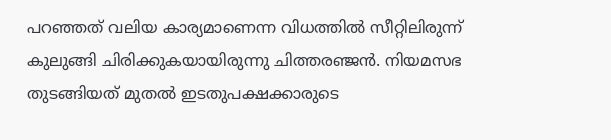പറഞ്ഞത് വലിയ കാര്യമാണെന്ന വിധത്തില്‍ സീറ്റിലിരുന്ന് കുലുങ്ങി ചിരിക്കുകയായിരുന്നു ചിത്തരഞ്ജന്‍. നിയമസഭ തുടങ്ങിയത് മുതല്‍ ഇടതുപക്ഷക്കാരുടെ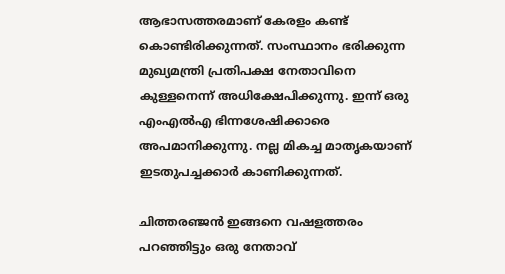ആഭാസത്തരമാണ് കേരളം കണ്ട് കൊണ്ടിരിക്കുന്നത്. സംസ്ഥാനം ഭരിക്കുന്ന മുഖ്യമന്ത്രി പ്രതിപക്ഷ നേതാവിനെ കുള്ളനെന്ന് അധിക്ഷേപിക്കുന്നു. ഇന്ന് ഒരു എംഎല്‍എ ഭിന്നശേഷിക്കാരെ അപമാനിക്കുന്നു. നല്ല മികച്ച മാതൃകയാണ് ഇടതുപച്ചക്കാര്‍ കാണിക്കുന്നത്.

ചിത്തരഞ്ജന്‍ ഇങ്ങനെ വഷളത്തരം പറഞ്ഞിട്ടും ഒരു നേതാവ്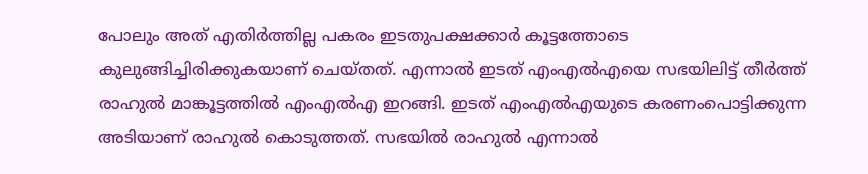പോലും അത് എതിര്‍ത്തില്ല പകരം ഇടതുപക്ഷക്കാര്‍ കൂട്ടത്തോടെ കുലുങ്ങിച്ചിരിക്കുകയാണ് ചെയ്തത്. എന്നാല്‍ ഇടത് എംഎല്‍എയെ സഭയിലിട്ട് തീര്‍ത്ത് രാഹുല്‍ മാങ്കൂട്ടത്തില്‍ എംഎല്‍എ ഇറങ്ങി. ഇടത് എംഎല്‍എയുടെ കരണംപൊട്ടിക്കുന്ന അടിയാണ് രാഹുല്‍ കൊടുത്തത്. സഭയില്‍ രാഹുല്‍ എന്നാല്‍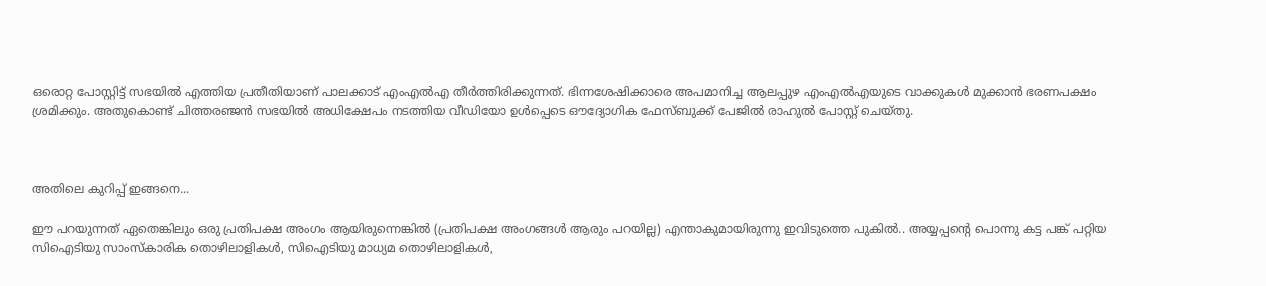ഒരൊറ്റ പോസ്റ്റിട്ട് സഭയില്‍ എത്തിയ പ്രതീതിയാണ് പാലക്കാട് എംഎല്‍എ തീര്‍ത്തിരിക്കുന്നത്. ഭിന്നശേഷിക്കാരെ അപമാനിച്ച ആലപ്പുഴ എംഎല്‍എയുടെ വാക്കുകള്‍ മുക്കാന്‍ ഭരണപക്ഷം ശ്രമിക്കും. അതുകൊണ്ട് ചിത്തരഞ്ജന്‍ സഭയില്‍ അധിക്ഷേപം നടത്തിയ വീഡിയോ ഉള്‍പ്പെടെ ഔദ്യോഗിക ഫേസ്ബുക്ക് പേജില്‍ രാഹുല്‍ പോസ്റ്റ് ചെയ്തു.



അതിലെ കുറിപ്പ് ഇങ്ങനെ...

ഈ പറയുന്നത് ഏതെങ്കിലും ഒരു പ്രതിപക്ഷ അംഗം ആയിരുന്നെങ്കില്‍ (പ്രതിപക്ഷ അംഗങ്ങള്‍ ആരും പറയില്ല) എന്താകുമായിരുന്നു ഇവിടുത്തെ പുകില്‍.. അയ്യപ്പന്റെ പൊന്നു കട്ട പങ്ക് പറ്റിയ സിഐടിയു സാംസ്‌കാരിക തൊഴിലാളികള്‍, സിഐടിയു മാധ്യമ തൊഴിലാളികള്‍,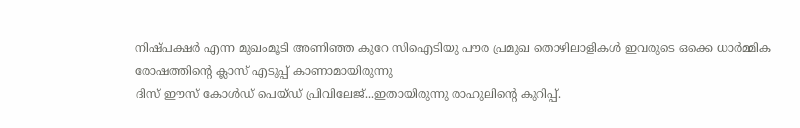നിഷ്പക്ഷര്‍ എന്ന മുഖംമൂടി അണിഞ്ഞ കുറേ സിഐടിയു പൗര പ്രമുഖ തൊഴിലാളികള്‍ ഇവരുടെ ഒക്കെ ധാര്‍മ്മിക രോഷത്തിന്റെ ക്ലാസ് എടുപ്പ് കാണാമായിരുന്നു
ദിസ് ഈസ് കോള്‍ഡ് പെയ്ഡ് പ്രിവിലേജ്...ഇതായിരുന്നു രാഹുലിന്റെ കുറിപ്പ്.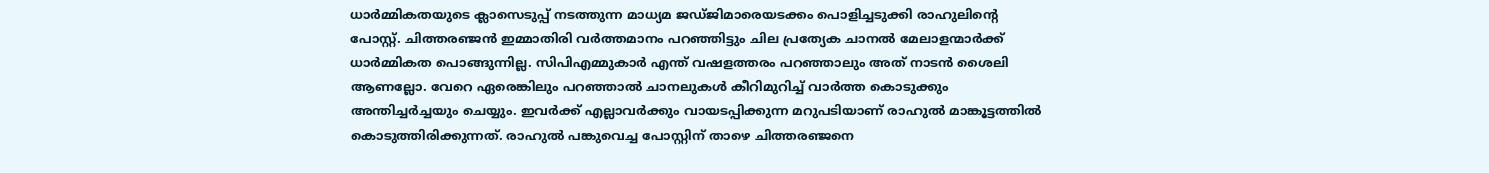ധാര്‍മ്മികതയുടെ ക്ലാസെടുപ്പ് നടത്തുന്ന മാധ്യമ ജഡ്ജിമാരെയടക്കം പൊളിച്ചടുക്കി രാഹുലിന്റെ പോസ്റ്റ്. ചിത്തരഞ്ജന്‍ ഇമ്മാതിരി വര്‍ത്തമാനം പറഞ്ഞിട്ടും ചില പ്രത്യേക ചാനല്‍ മേലാളന്മാര്‍ക്ക് ധാര്‍മ്മികത പൊങ്ങുന്നില്ല. സിപിഎമ്മുകാര്‍ എന്ത് വഷളത്തരം പറഞ്ഞാലും അത് നാടന്‍ ശൈലി ആണല്ലോ. വേറെ ഏരെങ്കിലും പറഞ്ഞാല്‍ ചാനലുകള്‍ കീറിമുറിച്ച് വാര്‍ത്ത കൊടുക്കും അന്തിച്ചര്‍ച്ചയും ചെയ്യും. ഇവര്‍ക്ക് എല്ലാവര്‍ക്കും വായടപ്പിക്കുന്ന മറുപടിയാണ് രാഹുല്‍ മാങ്കൂട്ടത്തില്‍ കൊടുത്തിരിക്കുന്നത്. രാഹുല്‍ പങ്കുവെച്ച പോസ്റ്റിന് താഴെ ചിത്തരഞ്ജനെ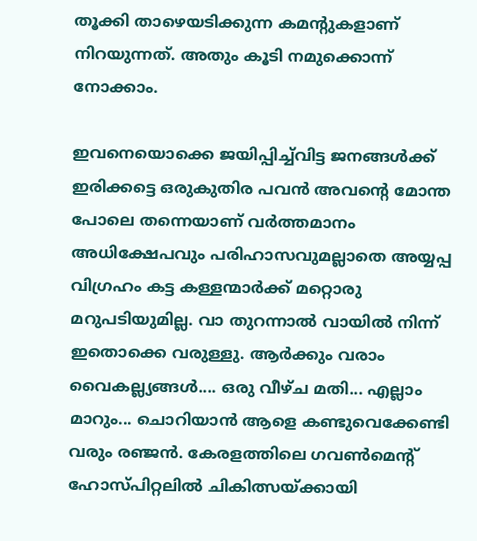തൂക്കി താഴെയടിക്കുന്ന കമന്റുകളാണ് നിറയുന്നത്. അതും കൂടി നമുക്കൊന്ന് നോക്കാം.

ഇവനെയൊക്കെ ജയിപ്പിച്ച്‌വിട്ട ജനങ്ങള്‍ക്ക് ഇരിക്കട്ടെ ഒരുകുതിര പവന്‍ അവന്റെ മോന്ത പോലെ തന്നെയാണ് വര്‍ത്തമാനം അധിക്ഷേപവും പരിഹാസവുമല്ലാതെ അയ്യപ്പ വിഗ്രഹം കട്ട കള്ളന്മാര്‍ക്ക് മറ്റൊരു മറുപടിയുമില്ല. വാ തുറന്നാല്‍ വായില്‍ നിന്ന് ഇതൊക്കെ വരുള്ളു. ആര്‍ക്കും വരാം വൈകല്ല്യങ്ങള്‍.... ഒരു വീഴ്ച മതി... എല്ലാം മാറും... ചൊറിയാന്‍ ആളെ കണ്ടുവെക്കേണ്ടി വരും രഞ്ജന്‍. കേരളത്തിലെ ഗവണ്‍മെന്റ് ഹോസ്പിറ്റലില്‍ ചികിത്സയ്ക്കായി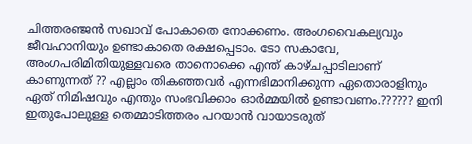ചിത്തരഞ്ജന്‍ സഖാവ് പോകാതെ നോക്കണം. അംഗവൈകല്യവും ജീവഹാനിയും ഉണ്ടാകാതെ രക്ഷപ്പെടാം. ടോ സകാവേ, അംഗപരിമിതിയുള്ളവരെ താനൊക്കെ എന്ത് കാഴ്ചപ്പാടിലാണ് കാണുന്നത് ?? എല്ലാം തികഞ്ഞവര്‍ എന്നഭിമാനിക്കുന്ന ഏതൊരാളിനും ഏത് നിമിഷവും എന്തും സംഭവിക്കാം ഓര്‍മ്മയില്‍ ഉണ്ടാവണം.?????? ഇനി ഇതുപോലുള്ള തെമ്മാടിത്തരം പറയാന്‍ വായാടരുത്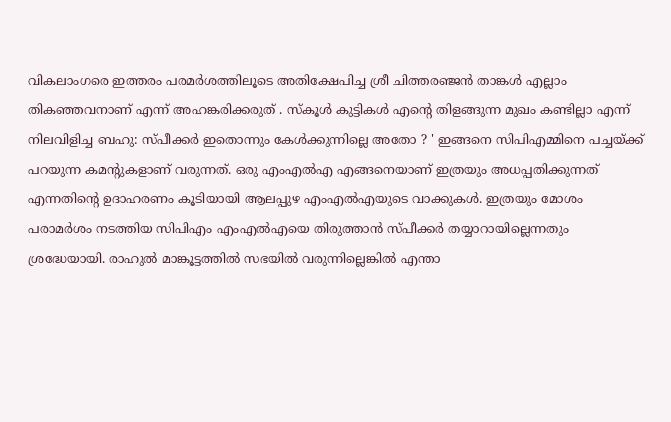വികലാംഗരെ ഇത്തരം പരമര്‍ശത്തിലൂടെ അതിക്ഷേപിച്ച ശ്രീ ചിത്തരഞ്ജന്‍ താങ്കള്‍ എല്ലാം തികഞ്ഞവനാണ് എന്ന് അഹങ്കരിക്കരുത് . സ്‌കൂള്‍ കുട്ടികള്‍ എന്റെ തിളങ്ങുന്ന മുഖം കണ്ടില്ലാ എന്ന് നിലവിളിച്ച ബഹു: സ്പീക്കര്‍ ഇതൊന്നും കേള്‍ക്കുന്നില്ലെ അതോ ? ' ഇങ്ങനെ സിപിഎമ്മിനെ പച്ചയ്ക്ക് പറയുന്ന കമന്റുകളാണ് വരുന്നത്. ഒരു എംഎല്‍എ എങ്ങനെയാണ് ഇത്രയും അധപ്പതിക്കുന്നത് എന്നതിന്റെ ഉദാഹരണം കൂടിയായി ആലപ്പുഴ എംഎല്‍എയുടെ വാക്കുകള്‍. ഇത്രയും മോശം പരാമര്‍ശം നടത്തിയ സിപിഎം എംഎല്‍എയെ തിരുത്താന്‍ സ്പീക്കര്‍ തയ്യാറായില്ലെന്നതും ശ്രദ്ധേയായി. രാഹുല്‍ മാങ്കൂട്ടത്തില്‍ സഭയില്‍ വരുന്നില്ലെങ്കില്‍ എന്താ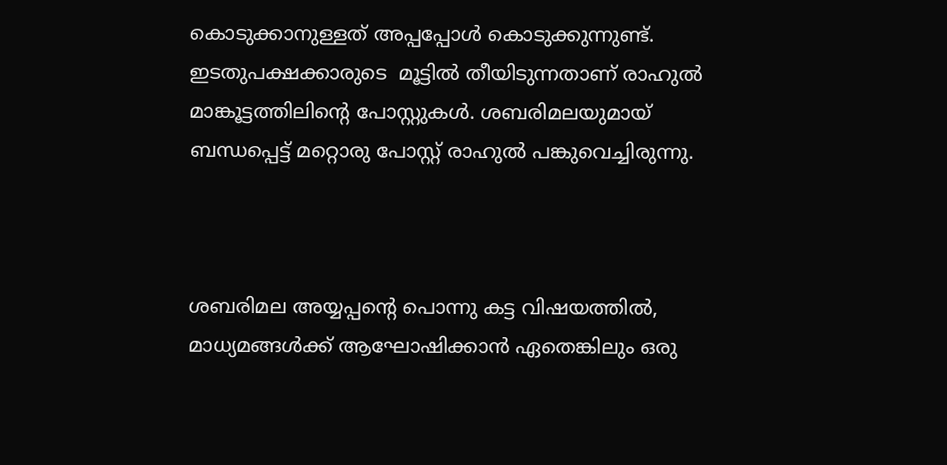കൊടുക്കാനുള്ളത് അപ്പപ്പോള്‍ കൊടുക്കുന്നുണ്ട്. ഇടതുപക്ഷക്കാരുടെ  മൂട്ടില്‍ തീയിടുന്നതാണ് രാഹുല്‍ മാങ്കൂട്ടത്തിലിന്റെ പോസ്റ്റുകള്‍. ശബരിമലയുമായ് ബന്ധപ്പെട്ട് മറ്റൊരു പോസ്റ്റ് രാഹുല്‍ പങ്കുവെച്ചിരുന്നു.



ശബരിമല അയ്യപ്പന്റെ പൊന്നു കട്ട വിഷയത്തില്‍, മാധ്യമങ്ങള്‍ക്ക് ആഘോഷിക്കാന്‍ ഏതെങ്കിലും ഒരു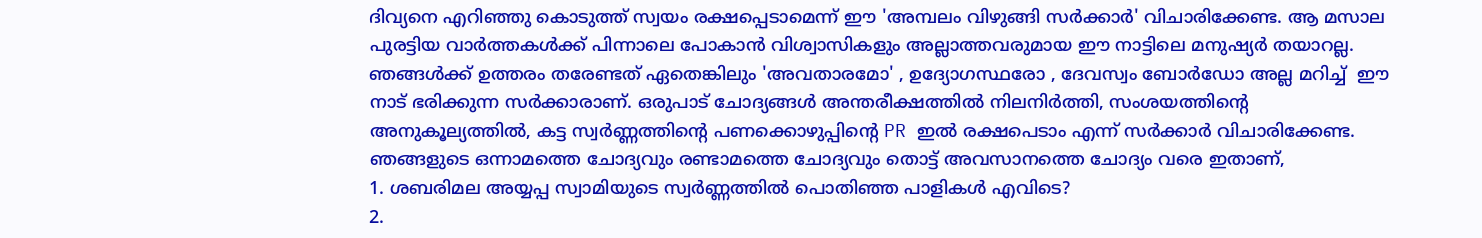ദിവ്യനെ എറിഞ്ഞു കൊടുത്ത് സ്വയം രക്ഷപ്പെടാമെന്ന് ഈ 'അമ്പലം വിഴുങ്ങി സര്‍ക്കാര്‍' വിചാരിക്കേണ്ട. ആ മസാല പുരട്ടിയ വാര്‍ത്തകള്‍ക്ക് പിന്നാലെ പോകാന്‍ വിശ്വാസികളും അല്ലാത്തവരുമായ ഈ നാട്ടിലെ മനുഷ്യര്‍ തയാറല്ല. ഞങ്ങള്‍ക്ക് ഉത്തരം തരേണ്ടത് ഏതെങ്കിലും 'അവതാരമോ' , ഉദ്യോഗസ്ഥരോ , ദേവസ്വം ബോര്‍ഡോ അല്ല മറിച്ച്  ഈ നാട് ഭരിക്കുന്ന സര്‍ക്കാരാണ്. ഒരുപാട് ചോദ്യങ്ങള്‍ അന്തരീക്ഷത്തില്‍ നിലനിര്‍ത്തി, സംശയത്തിന്റെ അനുകൂല്യത്തില്‍, കട്ട സ്വര്‍ണ്ണത്തിന്റെ പണക്കൊഴുപ്പിന്റെ PR ഇല്‍ രക്ഷപെടാം എന്ന് സര്‍ക്കാര്‍ വിചാരിക്കേണ്ട.
ഞങ്ങളുടെ ഒന്നാമത്തെ ചോദ്യവും രണ്ടാമത്തെ ചോദ്യവും തൊട്ട് അവസാനത്തെ ചോദ്യം വരെ ഇതാണ്,
1. ശബരിമല അയ്യപ്പ സ്വാമിയുടെ സ്വര്‍ണ്ണത്തില്‍ പൊതിഞ്ഞ പാളികള്‍ എവിടെ?
2.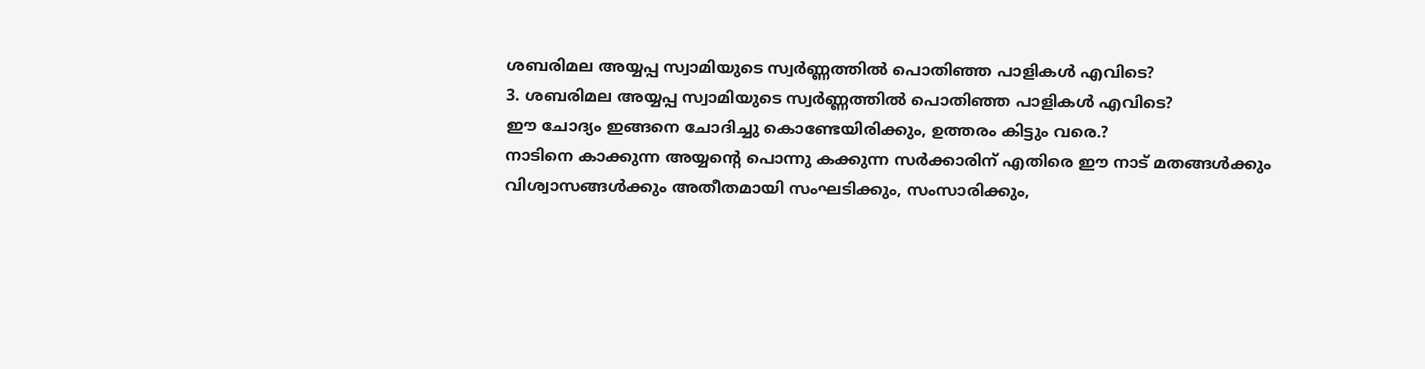ശബരിമല അയ്യപ്പ സ്വാമിയുടെ സ്വര്‍ണ്ണത്തില്‍ പൊതിഞ്ഞ പാളികള്‍ എവിടെ?
3. ശബരിമല അയ്യപ്പ സ്വാമിയുടെ സ്വര്‍ണ്ണത്തില്‍ പൊതിഞ്ഞ പാളികള്‍ എവിടെ?
ഈ ചോദ്യം ഇങ്ങനെ ചോദിച്ചു കൊണ്ടേയിരിക്കും, ഉത്തരം കിട്ടും വരെ.?
നാടിനെ കാക്കുന്ന അയ്യന്റെ പൊന്നു കക്കുന്ന സര്‍ക്കാരിന് എതിരെ ഈ നാട് മതങ്ങള്‍ക്കും വിശ്വാസങ്ങള്‍ക്കും അതീതമായി സംഘടിക്കും, സംസാരിക്കും,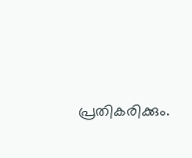പ്രതികരിക്കും.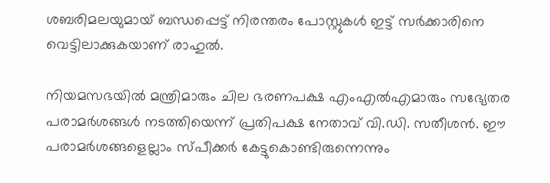ശബരിമലയുമായ് ബന്ധപ്പെട്ട് നിരന്തരം പോസ്റ്റുകള്‍ ഇട്ട് സര്‍ക്കാരിനെ വെട്ടിലാക്കുകയാണ് രാഹുല്‍.

നിയമസഭയില്‍ മന്ത്രിമാരും ചില ഭരണപക്ഷ എംഎല്‍എമാരും സഭ്യേതര പരാമര്‍ശങ്ങള്‍ നടത്തിയെന്ന് പ്രതിപക്ഷ നേതാവ് വി.ഡി. സതീശന്‍. ഈ പരാമര്‍ശങ്ങളെല്ലാം സ്പീക്കര്‍ കേട്ടുകൊണ്ടിരുന്നെന്നും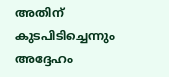അതിന് കുടപിടിച്ചെന്നും അദ്ദേഹം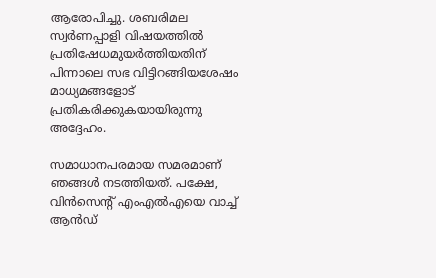ആരോപിച്ചു. ശബരിമല സ്വര്‍ണപ്പാളി വിഷയത്തില്‍ പ്രതിഷേധമുയര്‍ത്തിയതിന് പിന്നാലെ സഭ വിട്ടിറങ്ങിയശേഷം മാധ്യമങ്ങളോട് പ്രതികരിക്കുകയായിരുന്നു അദ്ദേഹം.

സമാധാനപരമായ സമരമാണ് ഞങ്ങള്‍ നടത്തിയത്. പക്ഷേ, വിന്‍സെന്റ് എംഎല്‍എയെ വാച്ച് ആന്‍ഡ്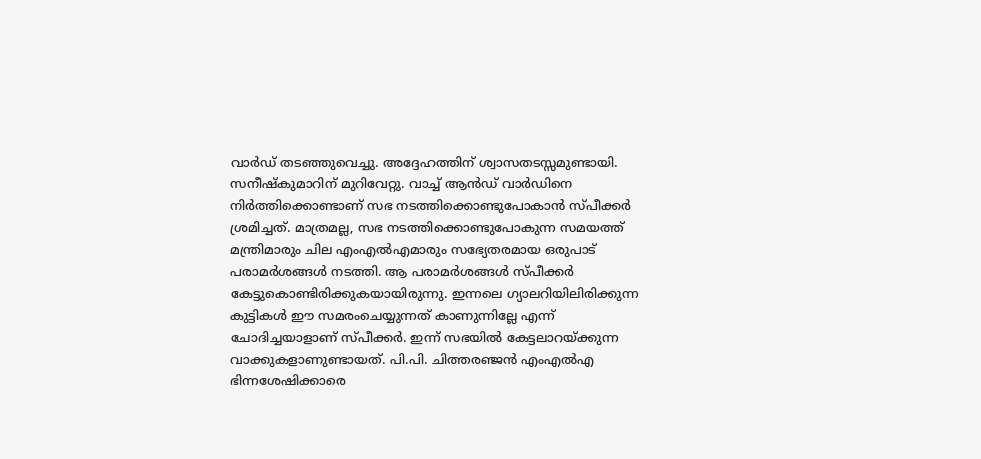വാര്‍ഡ് തടഞ്ഞുവെച്ചു. അദ്ദേഹത്തിന് ശ്വാസതടസ്സമുണ്ടായി. സനീഷ്‌കുമാറിന് മുറിവേറ്റു. വാച്ച് ആന്‍ഡ് വാര്‍ഡിനെ നിര്‍ത്തിക്കൊണ്ടാണ് സഭ നടത്തിക്കൊണ്ടുപോകാന്‍ സ്പീക്കര്‍ ശ്രമിച്ചത്. മാത്രമല്ല, സഭ നടത്തിക്കൊണ്ടുപോകുന്ന സമയത്ത് മന്ത്രിമാരും ചില എംഎല്‍എമാരും സഭ്യേതരമായ ഒരുപാട് പരാമര്‍ശങ്ങള്‍ നടത്തി. ആ പരാമര്‍ശങ്ങള്‍ സ്പീക്കര്‍ കേട്ടുകൊണ്ടിരിക്കുകയായിരുന്നു. ഇന്നലെ ഗ്യാലറിയിലിരിക്കുന്ന കുട്ടികള്‍ ഈ സമരംചെയ്യുന്നത് കാണുന്നില്ലേ എന്ന് ചോദിച്ചയാളാണ് സ്പീക്കര്‍. ഇന്ന് സഭയില്‍ കേട്ടലാറയ്ക്കുന്ന വാക്കുകളാണുണ്ടായത്. പി.പി. ചിത്തരഞ്ജന്‍ എംഎല്‍എ ഭിന്നശേഷിക്കാരെ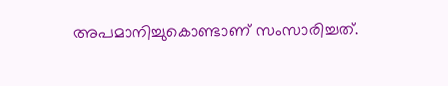അപമാനിച്ചുകൊണ്ടാണ് സംസാരിച്ചത്.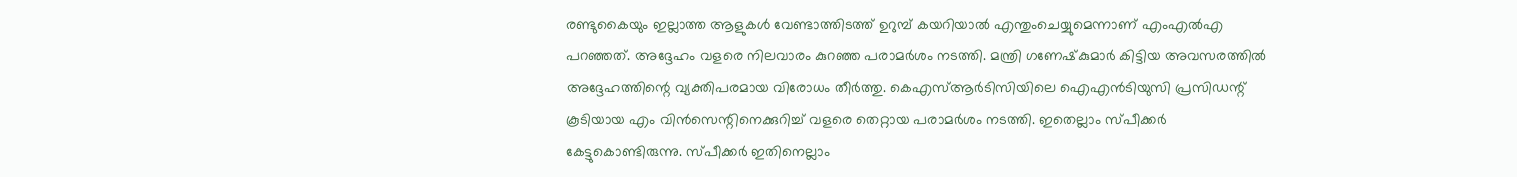രണ്ടുകൈയും ഇല്ലാത്ത ആളുകള്‍ വേണ്ടാത്തിടത്ത് ഉറുമ്പ് കയറിയാല്‍ എന്തുംചെയ്യുമെന്നാണ് എംഎല്‍എ പറഞ്ഞത്. അദ്ദേഹം വളരെ നിലവാരം കുറഞ്ഞ പരാമര്‍ശം നടത്തി. മന്ത്രി ഗണേഷ്‌കുമാര്‍ കിട്ടിയ അവസരത്തില്‍ അദ്ദേഹത്തിന്റെ വ്യക്തിപരമായ വിരോധം തീര്‍ത്തു. കെഎസ്ആര്‍ടിസിയിലെ ഐഎന്‍ടിയുസി പ്രസിഡന്റ് കൂടിയായ എം വിന്‍സെന്റിനെക്കുറിച്ച് വളരെ തെറ്റായ പരാമര്‍ശം നടത്തി. ഇതെല്ലാം സ്പീക്കര്‍ കേട്ടുകൊണ്ടിരുന്നു. സ്പീക്കര്‍ ഇതിനെല്ലാം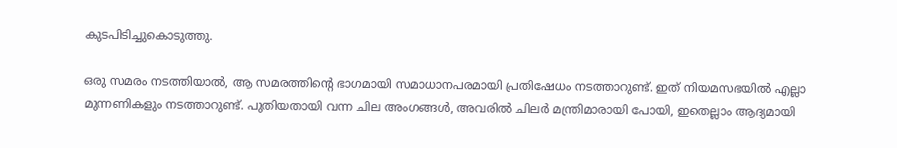കുടപിടിച്ചുകൊടുത്തു.

ഒരു സമരം നടത്തിയാല്‍, ആ സമരത്തിന്റെ ഭാഗമായി സമാധാനപരമായി പ്രതിഷേധം നടത്താറുണ്ട്. ഇത് നിയമസഭയില്‍ എല്ലാ മുന്നണികളും നടത്താറുണ്ട്. പുതിയതായി വന്ന ചില അംഗങ്ങള്‍, അവരില്‍ ചിലര്‍ മന്ത്രിമാരായി പോയി, ഇതെല്ലാം ആദ്യമായി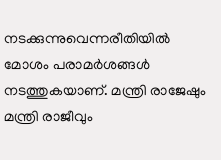നടക്കുന്നുവെന്നരീതിയില്‍ മോശം പരാമര്‍ശങ്ങള്‍ നടത്തുകയാണ്. മന്ത്രി രാജേഷും മന്ത്രി രാജീവും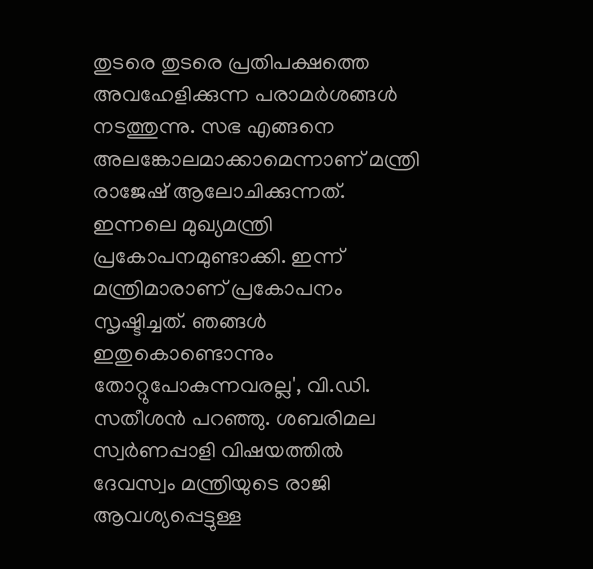തുടരെ തുടരെ പ്രതിപക്ഷത്തെ അവഹേളിക്കുന്ന പരാമര്‍ശങ്ങള്‍ നടത്തുന്നു. സഭ എങ്ങനെ അലങ്കോലമാക്കാമെന്നാണ് മന്ത്രി രാജേഷ് ആലോചിക്കുന്നത്. ഇന്നലെ മുഖ്യമന്ത്രി പ്രകോപനമുണ്ടാക്കി. ഇന്ന് മന്ത്രിമാരാണ് പ്രകോപനം സൃഷ്ടിച്ചത്. ഞങ്ങള്‍ ഇതുകൊണ്ടൊന്നും തോറ്റുപോകുന്നവരല്ല', വി.ഡി. സതീശന്‍ പറഞ്ഞു. ശബരിമല സ്വര്‍ണപ്പാളി വിഷയത്തില്‍ ദേവസ്വം മന്ത്രിയുടെ രാജി ആവശ്യപ്പെട്ടുള്ള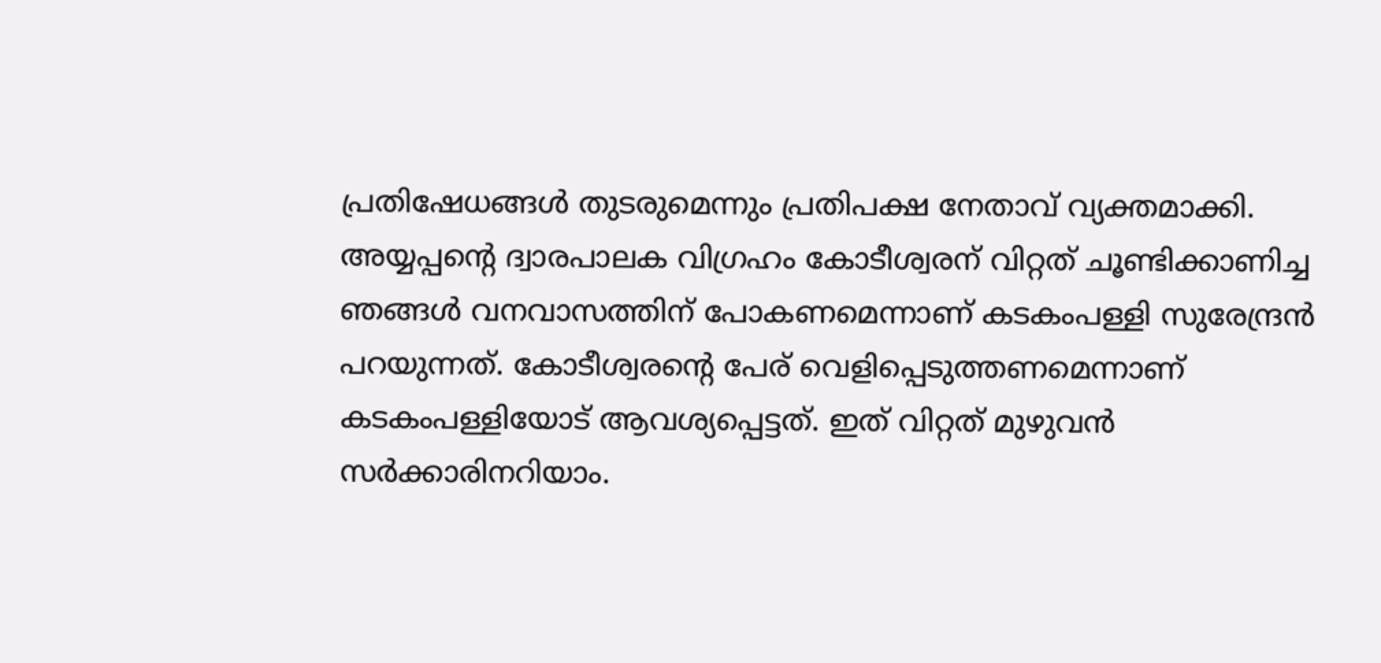പ്രതിഷേധങ്ങള്‍ തുടരുമെന്നും പ്രതിപക്ഷ നേതാവ് വ്യക്തമാക്കി. അയ്യപ്പന്റെ ദ്വാരപാലക വിഗ്രഹം കോടീശ്വരന് വിറ്റത് ചൂണ്ടിക്കാണിച്ച ഞങ്ങള്‍ വനവാസത്തിന് പോകണമെന്നാണ് കടകംപള്ളി സുരേന്ദ്രന്‍ പറയുന്നത്. കോടീശ്വരന്റെ പേര് വെളിപ്പെടുത്തണമെന്നാണ് കടകംപള്ളിയോട് ആവശ്യപ്പെട്ടത്. ഇത് വിറ്റത് മുഴുവന്‍ സര്‍ക്കാരിനറിയാം.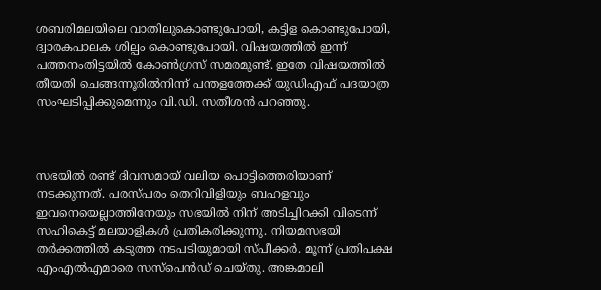ശബരിമലയിലെ വാതിലുകൊണ്ടുപോയി, കട്ടിള കൊണ്ടുപോയി, ദ്വാരകപാലക ശില്പം കൊണ്ടുപോയി. വിഷയത്തില്‍ ഇന്ന് പത്തനംതിട്ടയില്‍ കോണ്‍ഗ്രസ് സമരമുണ്ട്. ഇതേ വിഷയത്തില്‍ തീയതി ചെങ്ങന്നൂരില്‍നിന്ന് പന്തളത്തേക്ക് യുഡിഎഫ് പദയാത്ര സംഘടിപ്പിക്കുമെന്നും വി.ഡി. സതീശന്‍ പറഞ്ഞു.



സഭയില്‍ രണ്ട് ദിവസമായ് വലിയ പൊട്ടിത്തെരിയാണ് നടക്കുന്നത്. പരസ്പരം തെറിവിളിയും ബഹളവും ഇവനെയെല്ലാത്തിനേയും സഭയില്‍ നിന് അടിച്ചിറക്കി വിടെന്ന് സഹികെട്ട് മലയാളികള്‍ പ്രതികരിക്കുന്നു. നിയമസഭയി തര്‍ക്കത്തില്‍ കടുത്ത നടപടിയുമായി സ്പീക്കര്‍. മൂന്ന് പ്രതിപക്ഷ എംഎല്‍എമാരെ സസ്‌പെന്‍ഡ് ചെയ്തു. അങ്കമാലി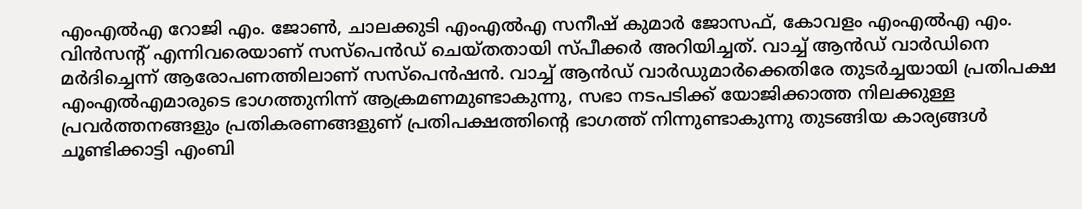എംഎല്‍എ റോജി എം. ജോണ്‍, ചാലക്കുടി എംഎല്‍എ സനീഷ് കുമാര്‍ ജോസഫ്, കോവളം എംഎല്‍എ എം. വിന്‍സന്റ് എന്നിവരെയാണ് സസ്‌പെന്‍ഡ് ചെയ്തതായി സ്പീക്കര്‍ അറിയിച്ചത്. വാച്ച് ആന്‍ഡ് വാര്‍ഡിനെ മര്‍ദിച്ചെന്ന് ആരോപണത്തിലാണ് സസ്‌പെന്‍ഷന്‍. വാച്ച് ആന്‍ഡ് വാര്‍ഡുമാര്‍ക്കെതിരേ തുടര്‍ച്ചയായി പ്രതിപക്ഷ എംഎല്‍എമാരുടെ ഭാഗത്തുനിന്ന് ആക്രമണമുണ്ടാകുന്നു, സഭാ നടപടിക്ക് യോജിക്കാത്ത നിലക്കുള്ള പ്രവര്‍ത്തനങ്ങളും പ്രതികരണങ്ങളുണ് പ്രതിപക്ഷത്തിന്റെ ഭാഗത്ത് നിന്നുണ്ടാകുന്നു തുടങ്ങിയ കാര്യങ്ങള്‍ ചൂണ്ടിക്കാട്ടി എംബി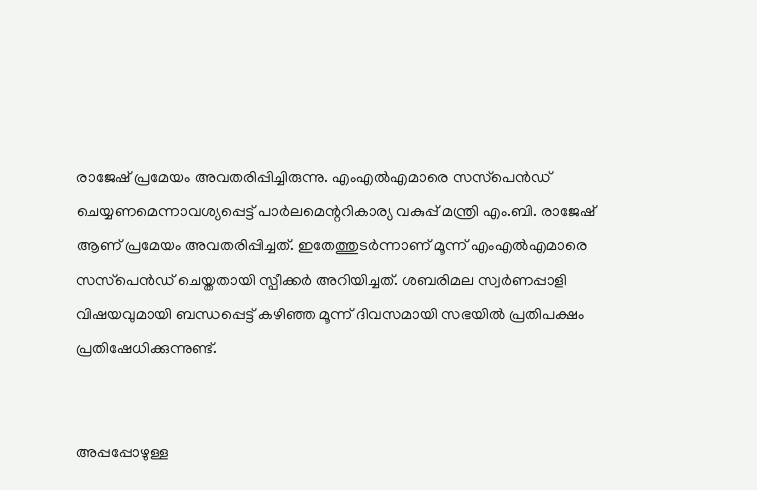രാജേഷ് പ്രമേയം അവതരിപ്പിച്ചിരുന്നു. എംഎല്‍എമാരെ സസ്‌പെന്‍ഡ് ചെയ്യണമെന്നാവശ്യപ്പെട്ട് പാര്‍ലമെന്ററികാര്യ വകുപ്പ് മന്ത്രി എം.ബി. രാജേഷ് ആണ് പ്രമേയം അവതരിപ്പിച്ചത്. ഇതേത്തുടര്‍ന്നാണ് മൂന്ന് എംഎല്‍എമാരെ സസ്‌പെന്‍ഡ് ചെയ്തതായി സ്പീക്കര്‍ അറിയിച്ചത്. ശബരിമല സ്വര്‍ണപ്പാളി വിഷയവുമായി ബന്ധപ്പെട്ട് കഴിഞ്ഞ മൂന്ന് ദിവസമായി സഭയില്‍ പ്രതിപക്ഷം പ്രതിഷേധിക്കുന്നുണ്ട്.


അപ്പപ്പോഴുള്ള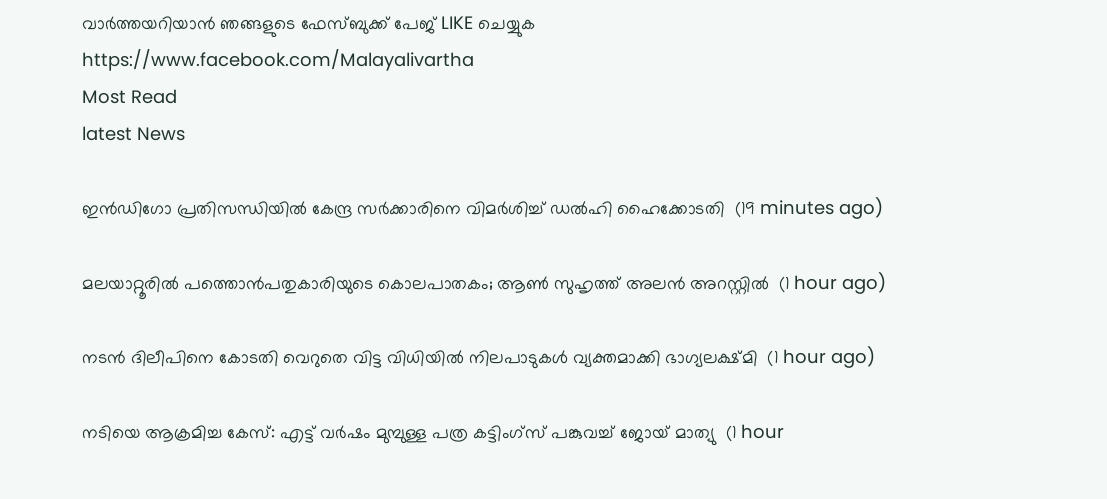വാര്‍ത്തയറിയാന്‍ ഞങ്ങളുടെ ഫേസ്‌ബുക്ക്‌ പേജ് LIKE ചെയ്യുക
https://www.facebook.com/Malayalivartha
Most Read
latest News

ഇന്‍ഡിഗോ പ്രതിസന്ധിയില്‍ കേന്ദ്ര സര്‍ക്കാരിനെ വിമര്‍ശിച്ച് ഡല്‍ഹി ഹൈക്കോടതി  (19 minutes ago)

മലയാറ്റൂരില്‍ പത്തൊന്‍പതുകാരിയുടെ കൊലപാതകം; ആണ്‍ സുഹൃത്ത് അലന്‍ അറസ്റ്റില്‍  (1 hour ago)

നടന്‍ ദിലീപിനെ കോടതി വെറുതെ വിട്ട വിധിയില്‍ നിലപാടുകള്‍ വ്യക്തമാക്കി ഭാഗ്യലക്ഷ്മി  (1 hour ago)

നടിയെ ആക്രമിച്ച കേസ്: എട്ട് വര്‍ഷം മുമ്പുള്ള പത്ര കട്ടിംഗ്‌സ് പങ്കുവച്ച് ജോയ് മാത്യു  (1 hour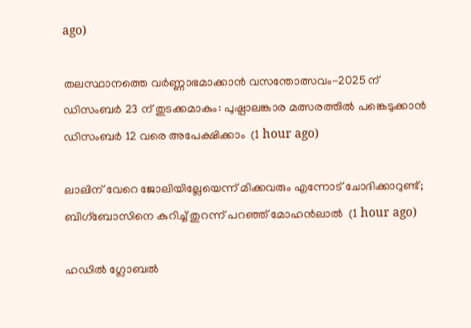ago)

തലസ്ഥാനത്തെ വര്‍ണ്ണാഭമാക്കാന്‍ വസന്തോത്സവം-2025 ന് ഡിസംബര്‍ 23 ന് തുടക്കമാകും: പുഷ്പാലങ്കാര മത്സരത്തില്‍ പങ്കെടുക്കാന്‍ ഡിസംബര്‍ 12 വരെ അപേക്ഷിക്കാം  (1 hour ago)

ലാലിന് വേറെ ജോലിയില്ലേയെന്ന് മിക്കവരും എന്നോട് ചോദിക്കാറുണ്ട്; ബിഗ്‌ബോസിനെ കുറിച്ച് തുറന്ന് പറഞ്ഞ് മോഹന്‍ലാല്‍  (1 hour ago)

ഹഡില്‍ ഗ്ലോബല്‍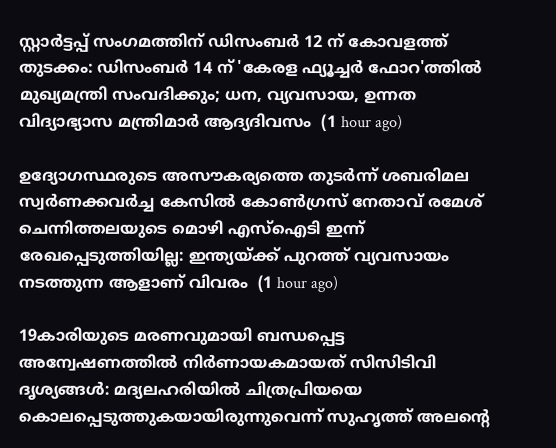സ്റ്റാര്‍ട്ടപ്പ് സംഗമത്തിന് ഡിസംബര്‍ 12 ന് കോവളത്ത് തുടക്കം: ഡിസംബര്‍ 14 ന് 'കേരള ഫ്യൂച്ചര്‍ ഫോറ'ത്തില്‍ മുഖ്യമന്ത്രി സംവദിക്കും; ധന, വ്യവസായ, ഉന്നത വിദ്യാഭ്യാസ മന്ത്രിമാര്‍ ആദ്യദിവസം  (1 hour ago)

ഉദ്യോഗസ്ഥരുടെ അസൗകര്യത്തെ തുടർന്ന് ശബരിമല സ്വര്‍ണക്കവര്‍ച്ച കേസില്‍ കോണ്‍ഗ്രസ് നേതാവ് രമേശ് ചെന്നിത്തലയുടെ മൊഴി എസ്‌ഐടി ഇന്ന് രേഖപ്പെടുത്തിയില്ല: ഇന്ത്യയ്ക്ക് പുറത്ത് വ്യവസായം നടത്തുന്ന ആളാണ് വിവരം  (1 hour ago)

19കാരിയുടെ മരണവുമായി ബന്ധപ്പെട്ട അന്വേഷണത്തില്‍ നിര്‍ണായകമായത് സിസിടിവി ദൃശ്യങ്ങള്‍: മദ്യലഹരിയില്‍ ചിത്രപ്രിയയെ കൊലപ്പെടുത്തുകയായിരുന്നുവെന്ന് സുഹൃത്ത് അലന്റെ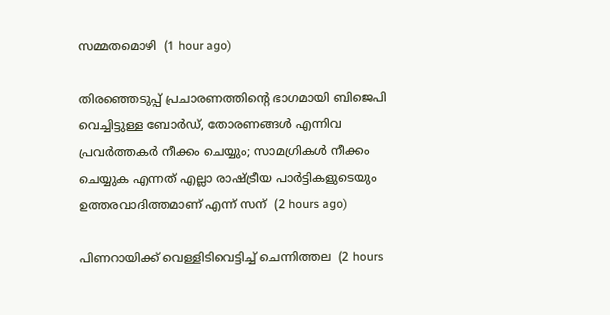സമ്മതമൊഴി  (1 hour ago)

തിരഞ്ഞെടുപ്പ് പ്രചാരണത്തിൻ്റെ ഭാഗമായി ബിജെപി വെച്ചിട്ടുള്ള ബോർഡ്, തോരണങ്ങൾ എന്നിവ പ്രവർത്തകർ നീക്കം ചെയ്യും; സാമഗ്രികൾ നീക്കം ചെയ്യുക എന്നത് എല്ലാ രാഷ്ട്രീയ പാർട്ടികളുടെയും ഉത്തരവാദിത്തമാണ് എന്ന് സന്  (2 hours ago)

പിണറായിക്ക് വെള്ളിടിവെട്ടിച്ച് ചെന്നിത്തല  (2 hours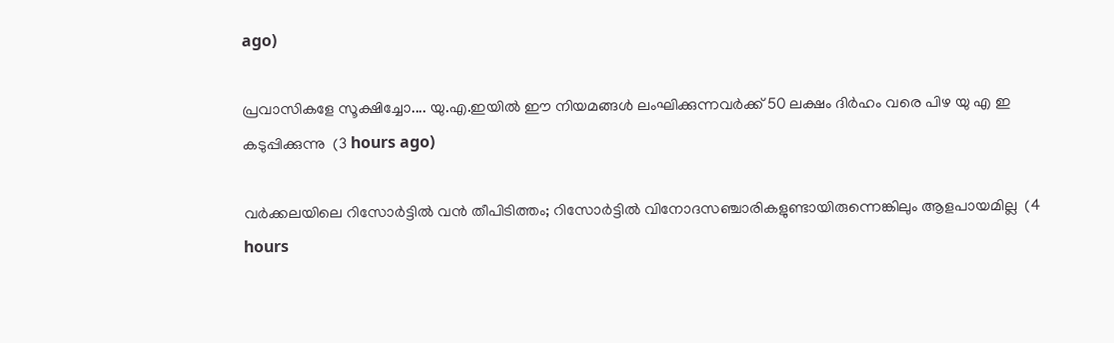ago)

പ്രവാസികളേ സൂക്ഷിച്ചോ.... യു.എ.ഇയിൽ ഈ നിയമങ്ങള്‍ ലംഘിക്കുന്നവര്‍ക്ക് 50 ലക്ഷം ദിര്‍ഹം വരെ പിഴ യു എ ഇ കടുപ്പിക്കുന്നു  (3 hours ago)

വര്‍ക്കലയിലെ റിസോര്‍ട്ടില്‍ വന്‍ തീപിടിത്തം; റിസോര്‍ട്ടില്‍ വിനോദസഞ്ചാരികളുണ്ടായിരുന്നെങ്കിലും ആളപായമില്ല  (4 hours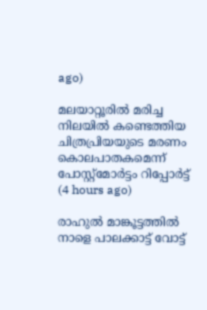ago)

മലയാറ്റൂരില്‍ മരിച്ച നിലയില്‍ കണ്ടെത്തിയ ചിത്രപ്രിയയുടെ മരണം കൊലപാതകമെന്ന് പോസ്റ്റ്‌മോര്‍ട്ടം റിപ്പോര്‍ട്ട്  (4 hours ago)

രാഹുല്‍ മാങ്കൂട്ടത്തില്‍ നാളെ പാലക്കാട്ട് വോട്ട്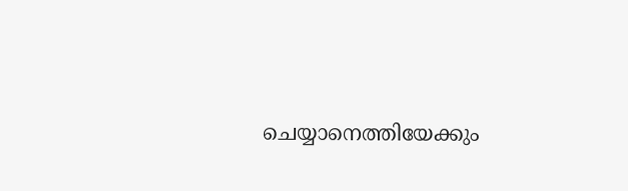ചെയ്യാനെത്തിയേക്കും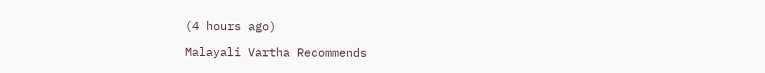(4 hours ago)

Malayali Vartha Recommends